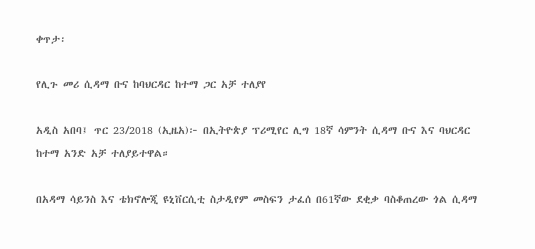ቀጥታ፡

የሊጉ መሪ ሲዳማ ቡና ከባህርዳር ከተማ ጋር አቻ ተለያየ

አዲስ አበባ፤ ጥር 23/2018 (ኢዜአ)፦ በኢትዮጵያ ፕሪሚየር ሊግ 18ኛ ሳምንት ሲዳማ ቡና እና ባህርዳር ከተማ አንድ አቻ ተለያይተዋል።

በአዳማ ሳይንስ እና ቴክኖሎጂ ዩኒቨርሲቲ ስታዲየም መስፍን ታፈሰ በ61ኛው ደቂቃ ባስቆጠረው ጎል ሲዳማ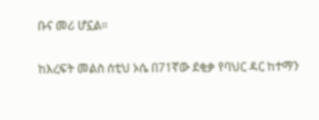ቡና መሪ ሆኗል።

ከእረፍት መልስ ሰቲህ ኦሴ በ71ኛው ደቂቃ የባህር ዳር ከተማን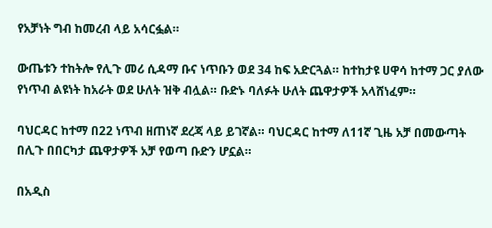የአቻነት ግብ ከመረብ ላይ አሳርፏል።

ውጤቱን ተከትሎ የሊጉ መሪ ሲዳማ ቡና ነጥቡን ወደ 34 ከፍ አድርጓል። ከተከታዩ ሀዋሳ ከተማ ጋር ያለው የነጥብ ልዩነት ከአራት ወደ ሁለት ዝቅ ብሏል። ቡድኑ ባለፉት ሁለት ጨዋታዎች አላሸነፈም።

ባህርዳር ከተማ በ22 ነጥብ ዘጠነኛ ደረጃ ላይ ይገኛል። ባህርዳር ከተማ ለ11ኛ ጊዜ አቻ በመውጣት በሊጉ በበርካታ ጨዋታዎች አቻ የወጣ ቡድን ሆኗል።

በአዲስ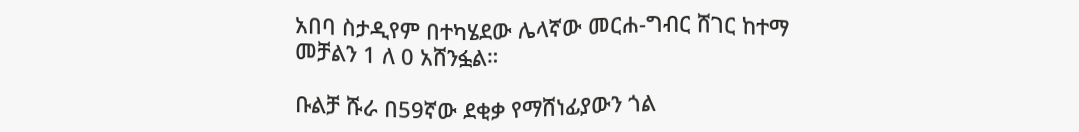አበባ ስታዲየም በተካሄደው ሌላኛው መርሐ-ግብር ሸገር ከተማ መቻልን 1 ለ 0 አሸንፏል።

ቡልቻ ሹራ በ59ኛው ደቂቃ የማሸነፊያውን ጎል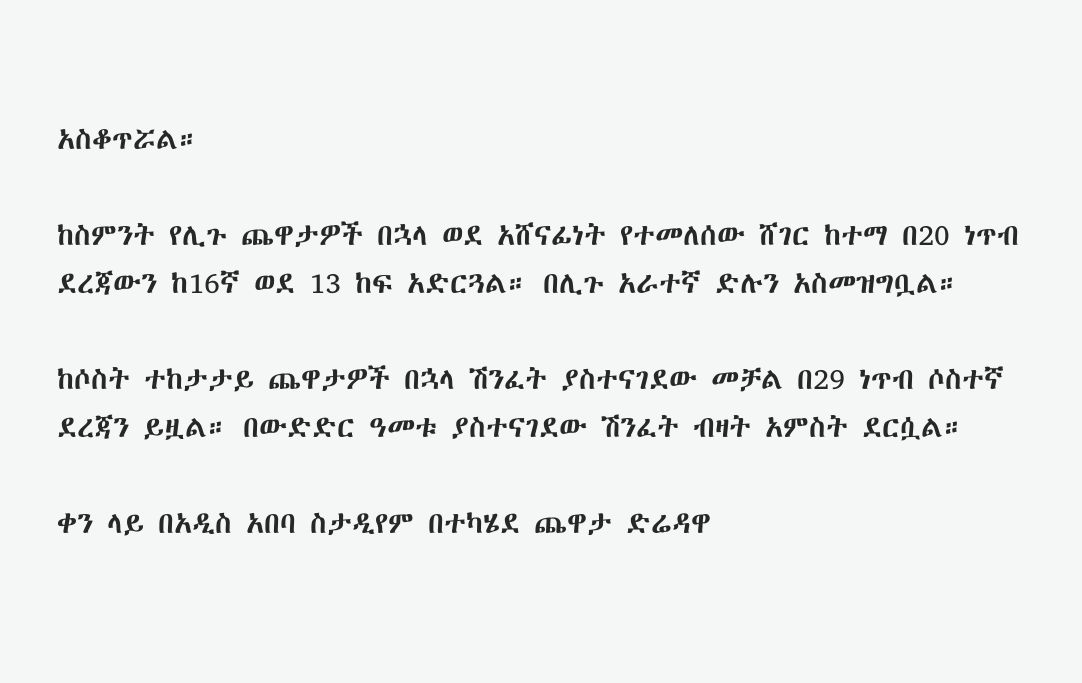አስቆጥሯል።

ከስምንት የሊጉ ጨዋታዎች በኋላ ወደ አሸናፊነት የተመለሰው ሸገር ከተማ በ20 ነጥብ ደረጃውን ከ16ኛ ወደ 13 ከፍ አድርጓል። በሊጉ አራተኛ ድሉን አስመዝግቧል።

ከሶስት ተከታታይ ጨዋታዎች በኋላ ሽንፈት ያስተናገደው መቻል በ29 ነጥብ ሶስተኛ ደረጃን ይዟል። በውድድር ዓመቱ ያስተናገደው ሽንፈት ብዛት አምስት ደርሷል።

ቀን ላይ በአዲስ አበባ ስታዲየም በተካሄደ ጨዋታ ድሬዳዋ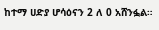ከተማ ሀድያ ሆሳዕናን 2 ለ 0 አሸንፏል።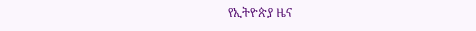የኢትዮጵያ ዜና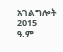አገልግሎት
2015
ዓ.ም